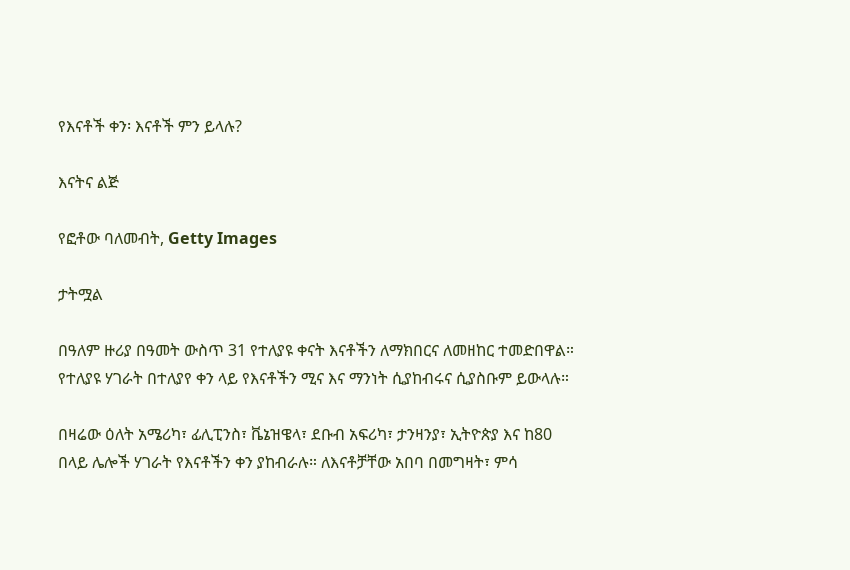የእናቶች ቀን፡ እናቶች ምን ይላሉ?

እናትና ልጅ

የፎቶው ባለመብት, Getty Images

ታትሟል

በዓለም ዙሪያ በዓመት ውስጥ 31 የተለያዩ ቀናት እናቶችን ለማክበርና ለመዘከር ተመድበዋል። የተለያዩ ሃገራት በተለያየ ቀን ላይ የእናቶችን ሚና እና ማንነት ሲያከብሩና ሲያስቡም ይውላሉ።

በዛሬው ዕለት አሜሪካ፣ ፊሊፒንስ፣ ቬኔዝዌላ፣ ደቡብ አፍሪካ፣ ታንዛንያ፣ ኢትዮጵያ እና ከ80 በላይ ሌሎች ሃገራት የእናቶችን ቀን ያከብራሉ። ለእናቶቻቸው አበባ በመግዛት፣ ምሳ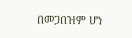በመጋበዝም ሆነ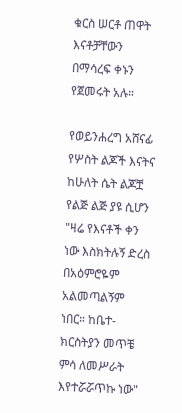ቁርስ ሠርቶ ጠዋት እናቶቻቸውን በማሳረፍ ቀኑን የጀመሩት አሉ።

የወይንሐረግ አሸናፊ የሦስት ልጆች እናትና ከሁለት ሴት ልጆቿ የልጅ ልጅ ያዩ ሲሆን "ዛሬ የእናቶች ቀን ነው እስክትሉኝ ድረስ በአዕምሮዬም አልመጣልኝም ነበር። ከቤተ-ክርስትያን መጥቼ ምሳ ለመሥራት እየተሯሯጥኩ ነው"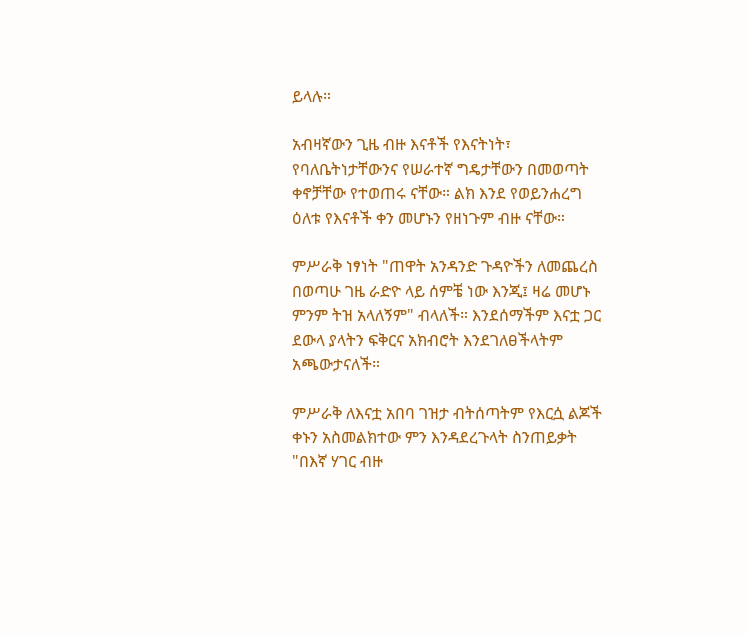ይላሉ።

አብዛኛውን ጊዜ ብዙ እናቶች የእናትነት፣ የባለቤትነታቸውንና የሠራተኛ ግዴታቸውን በመወጣት ቀኖቻቸው የተወጠሩ ናቸው። ልክ እንደ የወይንሐረግ ዕለቱ የእናቶች ቀን መሆኑን የዘነጉም ብዙ ናቸው።

ምሥራቅ ነፃነት "ጠዋት አንዳንድ ጉዳዮችን ለመጨረስ በወጣሁ ገዜ ራድዮ ላይ ሰምቼ ነው እንጂ፤ ዛሬ መሆኑ ምንም ትዝ አላለኝም" ብላለች። እንደሰማችም እናቷ ጋር ደውላ ያላትን ፍቅርና አክብሮት እንደገለፀችላትም አጫውታናለች።

ምሥራቅ ለእናቷ አበባ ገዝታ ብትሰጣትም የእርሷ ልጆች ቀኑን አስመልክተው ምን እንዳደረጉላት ስንጠይቃት "በእኛ ሃገር ብዙ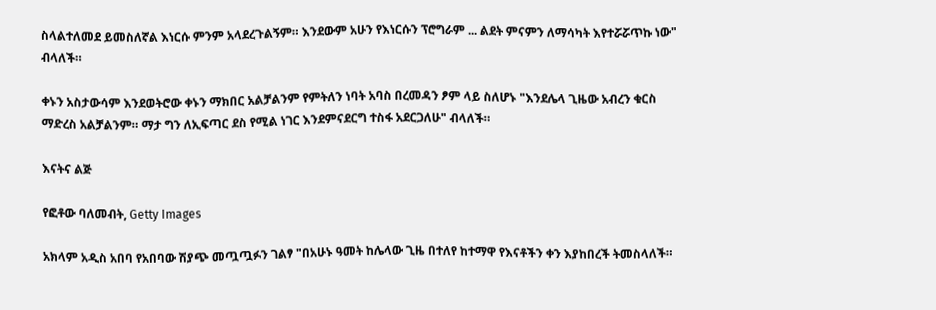ስላልተለመደ ይመስለኛል እነርሱ ምንም አላደረጉልኝም። እንደውም አሁን የእነርሱን ፕሮግራም ... ልደት ምናምን ለማሳካት እየተሯሯጥኩ ነው" ብላለች።

ቀኑን አስታውሳም እንደወትሮው ቀኑን ማክበር አልቻልንም የምትለን ነባት አባስ በረመዳን ፆም ላይ ስለሆኑ "እንደሌላ ጊዜው አብረን ቁርስ ማድረስ አልቻልንም። ማታ ግን ለኢፍጣር ደስ የሚል ነገር እንደምናደርግ ተስፋ አደርጋለሁ" ብላለች።

እናትና ልጅ

የፎቶው ባለመብት, Getty Images

አክላም አዲስ አበባ የአበባው ሽያጭ መጧጧፉን ገልፃ "በአሁኑ ዓመት ከሌላው ጊዜ በተለየ ከተማዋ የእናቶችን ቀን እያከበረች ትመስላለች።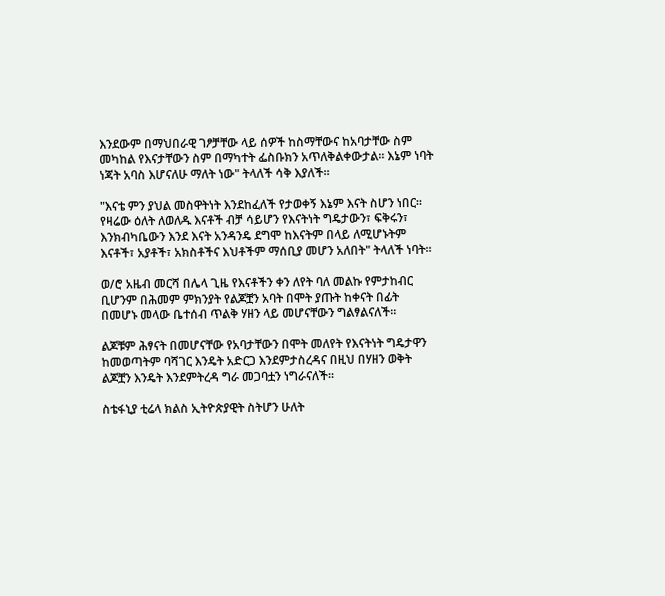እንደውም በማህበራዊ ገፆቻቸው ላይ ሰዎች ከስማቸውና ከአባታቸው ስም መካከል የእናታቸውን ስም በማካተት ፌስቡክን አጥለቅልቀውታል። እኔም ነባት ነጃት አባስ እሆናለሁ ማለት ነው" ትላለች ሳቅ እያለች።

"እናቴ ምን ያህል መስዋትነት እንደከፈለች የታወቀኝ እኔም እናት ስሆን ነበር። የዛሬው ዕለት ለወለዱ እናቶች ብቻ ሳይሆን የእናትነት ግዴታውን፣ ፍቅሩን፣ እንክብካቤውን እንደ እናት አንዳንዴ ደግሞ ከእናትም በላይ ለሚሆኑትም እናቶች፣ አያቶች፣ አክስቶችና እህቶችም ማሰቢያ መሆን አለበት" ትላለች ነባት።

ወ/ሮ አዜብ መርሻ በሌላ ጊዜ የእናቶችን ቀን ለየት ባለ መልኩ የምታከብር ቢሆንም በሕመም ምክንያት የልጆቿን አባት በሞት ያጡት ከቀናት በፊት በመሆኑ መላው ቤተሰብ ጥልቅ ሃዘን ላይ መሆናቸውን ግልፃልናለች።

ልጆቹም ሕፃናት በመሆናቸው የአባታቸውን በሞት መለየት የእናትነት ግዴታዋን ከመወጣትም ባሻገር እንዴት አድርጋ እንደምታስረዳና በዚህ በሃዘን ወቅት ልጆቿን እንዴት እንደምትረዳ ግራ መጋባቷን ነግራናለች።

ስቴፋኒያ ቲሬላ ክልስ ኢትዮጵያዊት ስትሆን ሁለት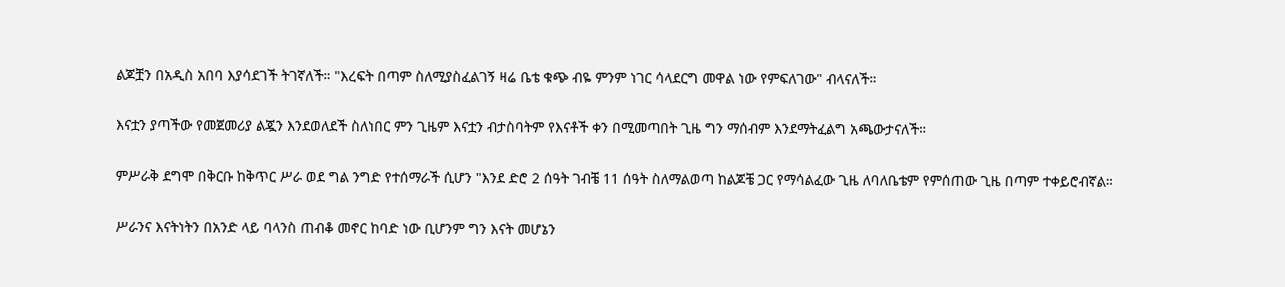ልጆቿን በአዲስ አበባ እያሳደገች ትገኛለች። "እረፍት በጣም ስለሚያስፈልገኝ ዛሬ ቤቴ ቁጭ ብዬ ምንም ነገር ሳላደርግ መዋል ነው የምፍለገው" ብላናለች።

እናቷን ያጣችው የመጀመሪያ ልጇን እንደወለደች ስለነበር ምን ጊዜም እናቷን ብታስባትም የእናቶች ቀን በሚመጣበት ጊዜ ግን ማሰብም እንደማትፈልግ አጫውታናለች።

ምሥራቅ ደግሞ በቅርቡ ከቅጥር ሥራ ወደ ግል ንግድ የተሰማራች ሲሆን "እንደ ድሮ 2 ሰዓት ገብቼ 11 ሰዓት ስለማልወጣ ከልጆቼ ጋር የማሳልፈው ጊዜ ለባለቤቴም የምሰጠው ጊዜ በጣም ተቀይሮብኛል።

ሥራንና እናትነትን በአንድ ላይ ባላንስ ጠብቆ መኖር ከባድ ነው ቢሆንም ግን እናት መሆኔን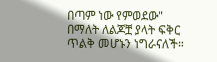በጣም ነው የምወደው" በማለት ለልጆቿ ያላት ፍቅር ጥልቅ መሆኑን ነግራናለች።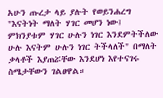አሁን ጡረታ ላይ ያሉት የወይንሐረግ "እናትነት ማለት ሃገር መሆን ነው፤ ምክንያቱም ሃገር ሁሉን ነገር እንደምትችለው ሁሉ እናትም ሁሉን ነገር ትችላለች" በማለት ቃላቶች እያጠሯቸው እንደሆነ እየተናገሩ ስሜታቸውን ገልፀዋል።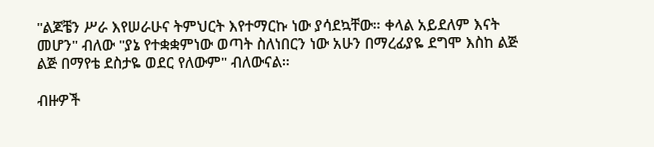"ልጆቼን ሥራ እየሠራሁና ትምህርት እየተማርኩ ነው ያሳደኳቸው። ቀላል አይደለም እናት መሆን" ብለው "ያኔ የተቋቋምነው ወጣት ስለነበርን ነው አሁን በማረፊያዬ ደግሞ እስከ ልጅ ልጅ በማየቴ ደስታዬ ወደር የለውም" ብለውናል።

ብዙዎች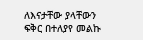ለእናታቸው ያላቸውን ፍቅር በተለያየ መልኩ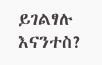ይገልፃሉ እናንተስ?